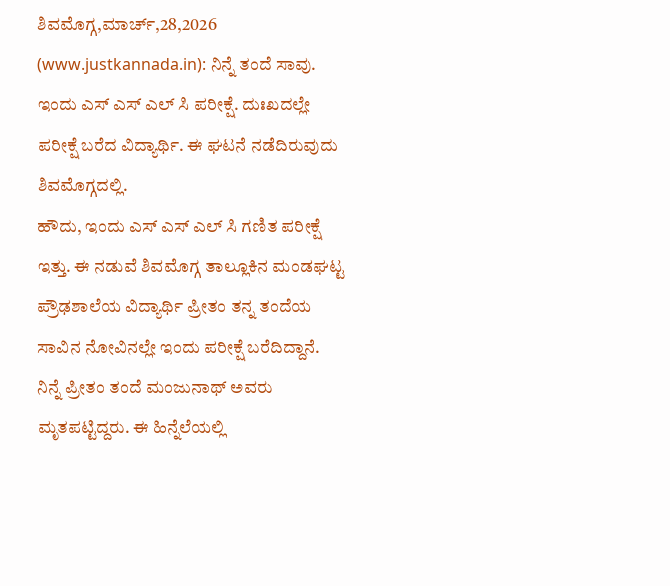ಶಿವಮೊಗ್ಗ,ಮಾರ್ಚ್,28,2026 (www.justkannada.in): ನಿನ್ನೆ ತಂದೆ ಸಾವು. ಇಂದು ಎಸ್ ಎಸ್ ಎಲ್ ಸಿ ಪರೀಕ್ಷೆ. ದುಃಖದಲ್ಲೇ ಪರೀಕ್ಷೆ ಬರೆದ ವಿದ್ಯಾರ್ಥಿ. ಈ ಘಟನೆ ನಡೆದಿರುವುದು ಶಿವಮೊಗ್ಗದಲ್ಲಿ.
ಹೌದು, ಇಂದು ಎಸ್ ಎಸ್ ಎಲ್ ಸಿ ಗಣಿತ ಪರೀಕ್ಷೆ ಇತ್ತು. ಈ ನಡುವೆ ಶಿವಮೊಗ್ಗ ತಾಲ್ಲೂಕಿನ ಮಂಡಘಟ್ಟ ಪ್ರೌಢಶಾಲೆಯ ವಿದ್ಯಾರ್ಥಿ ಪ್ರೀತಂ ತನ್ನ ತಂದೆಯ ಸಾವಿನ ನೋವಿನಲ್ಲೇ ಇಂದು ಪರೀಕ್ಷೆ ಬರೆದಿದ್ದಾನೆ.
ನಿನ್ನೆ ಪ್ರೀತಂ ತಂದೆ ಮಂಜುನಾಥ್ ಅವರು ಮೃತಪಟ್ಟಿದ್ದರು. ಈ ಹಿನ್ನೆಲೆಯಲ್ಲಿ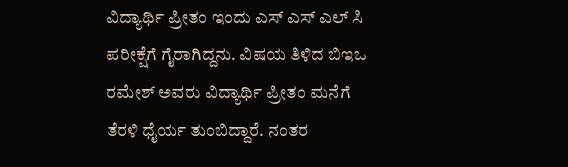ವಿದ್ಯಾರ್ಥಿ ಪ್ರೀತಂ ಇಂದು ಎಸ್ ಎಸ್ ಎಲ್ ಸಿ ಪರೀಕ್ಷೆಗೆ ಗೈರಾಗಿದ್ದನು. ವಿಷಯ ತಿಳಿದ ಬಿಇಒ ರಮೇಶ್ ಅವರು ವಿದ್ಯಾರ್ಥಿ ಪ್ರೀತಂ ಮನೆಗೆ ತೆರಳಿ ಧೈರ್ಯ ತುಂಬಿದ್ದಾರೆ. ನಂತರ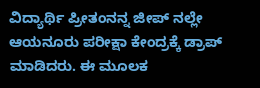ವಿದ್ಯಾರ್ಥಿ ಪ್ರೀತಂನನ್ನ ಜೀಪ್ ನಲ್ಲೇ ಆಯನೂರು ಪರೀಕ್ಷಾ ಕೇಂದ್ರಕ್ಕೆ ಡ್ರಾಪ್ ಮಾಡಿದರು. ಈ ಮೂಲಕ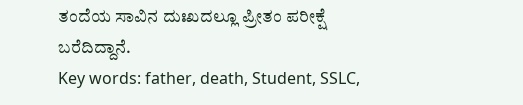ತಂದೆಯ ಸಾವಿನ ದುಃಖದಲ್ಲೂ ಪ್ರೀತಂ ಪರೀಕ್ಷೆ ಬರೆದಿದ್ದಾನೆ.
Key words: father, death, Student, SSLC,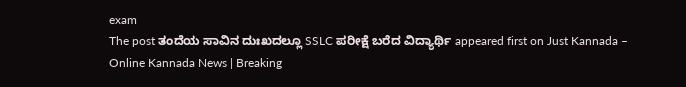exam
The post ತಂದೆಯ ಸಾವಿನ ದುಃಖದಲ್ಲೂ SSLC ಪರೀಕ್ಷೆ ಬರೆದ ವಿದ್ಯಾರ್ಥಿ appeared first on Just Kannada – Online Kannada News | Breaking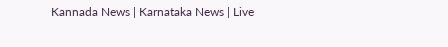Kannada News | Karnataka News | Live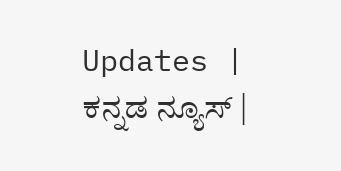Updates | ಕನ್ನಡ ನ್ಯೂಸ್ |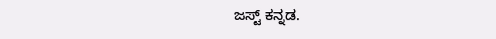ಜಸ್ಟ್ ಕನ್ನಡ.